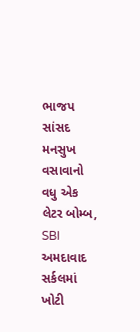ભાજપ સાંસદ મનસુખ વસાવાનો વધુ એક લેટર બોમ્બ, SBI અમદાવાદ સર્કલમાં ખોટી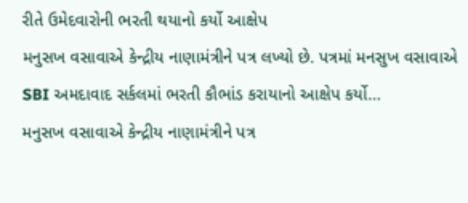રીતે ઉમેદવારોની ભરતી થયાનો કર્યો આક્ષેપ
મનુસખ વસાવાએ કેન્દ્રીય નાણામંત્રીને પત્ર લખ્યો છે. પત્રમાં મનસુખ વસાવાએ SBI અમદાવાદ સર્કલમાં ભરતી કૌભાંડ કરાયાનો આક્ષેપ કર્યો…
મનુસખ વસાવાએ કેન્દ્રીય નાણામંત્રીને પત્ર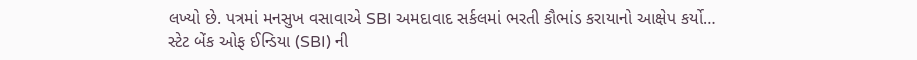લખ્યો છે. પત્રમાં મનસુખ વસાવાએ SBI અમદાવાદ સર્કલમાં ભરતી કૌભાંડ કરાયાનો આક્ષેપ કર્યો…
સ્ટેટ બેંક ઓફ ઈન્ડિયા (SBI) ની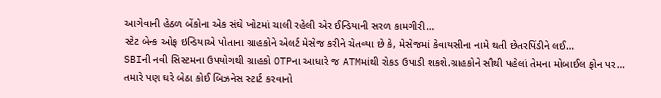આગેવાની હેઠળ બેંકોના એક સંઘે ખોટમાં ચાલી રહેલી એર ઈન્ડિયાની સરળ કામગીરી…
સ્ટેટ બેન્ક ઓફ ઇન્ડિયાએ પોતાના ગ્રાહકોને એલર્ટ મેસેજ કરીને ચેતવ્યા છે કે, મેસેજમાં કેવાયસીના નામે થતી છેતરપિંડીને લઈ…
SBIની નવી સિસ્ટમના ઉપયોગથી ગ્રાહકો OTPના આધારે જ ATMમાંથી રોકડ ઉપાડી શકશે.ગ્રાહકોને સૌથી પહેલાં તેમના મોબાઈલ ફોન પર…
તમારે પણ ઘરે બેઠા કોઈ બિઝનેસ સ્ટાર્ટ કરવાનો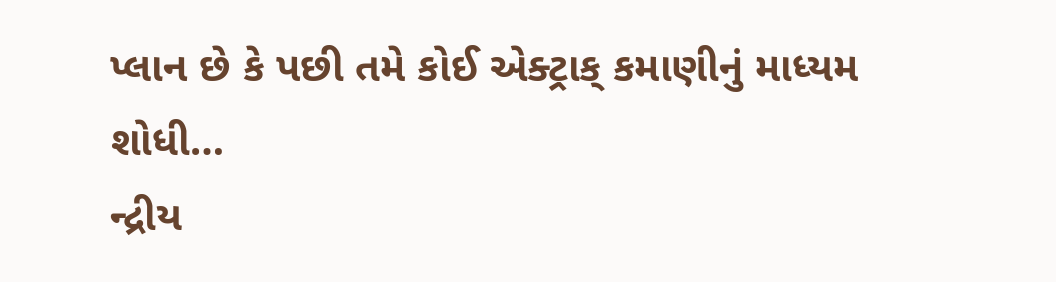પ્લાન છે કે પછી તમે કોઈ એક્ટ્રાક્ કમાણીનું માધ્યમ શોધી…
ન્દ્રીય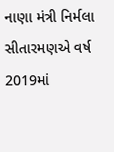નાણા મંત્રી નિર્મલા સીતારમણએ વર્ષ 2019માં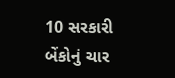10 સરકારી બેંકોનું ચાર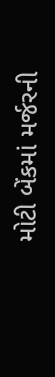મોટી બેંકમાં મર્જરની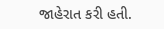જાહેરાત કરી હતી.